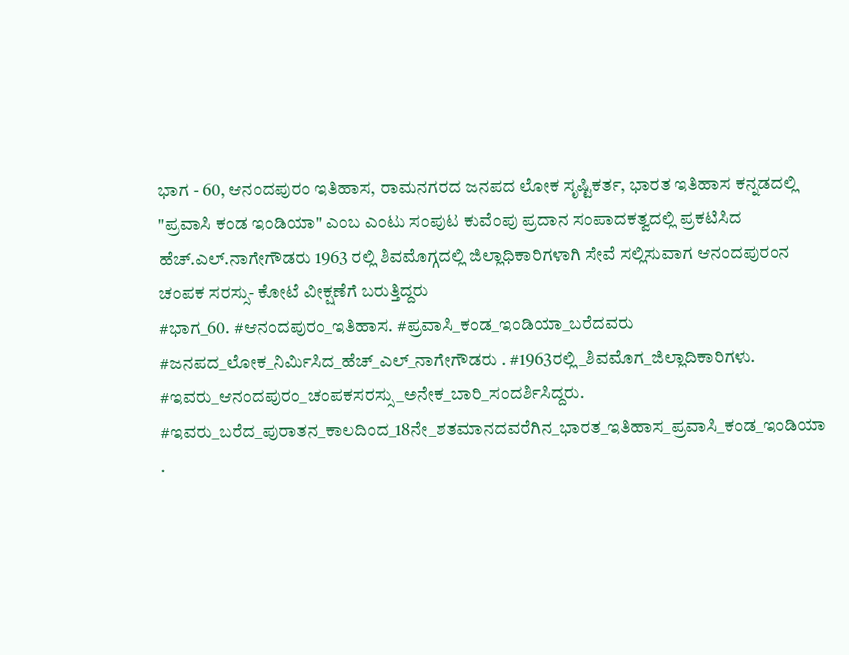ಭಾಗ - 60, ಆನಂದಪುರಂ ಇತಿಹಾಸ, ರಾಮನಗರದ ಜನಪದ ಲೋಕ ಸೃಷ್ಟಿಕರ್ತ, ಭಾರತ ಇತಿಹಾಸ ಕನ್ನಡದಲ್ಲಿ "ಪ್ರವಾಸಿ ಕಂಡ ಇಂಡಿಯಾ" ಎಂಬ ಎಂಟು ಸಂಪುಟ ಕುವೆಂಪು ಪ್ರದಾನ ಸಂಪಾದಕತ್ವದಲ್ಲಿ ಪ್ರಕಟಿಸಿದ ಹೆಚ್.ಎಲ್.ನಾಗೇಗೌಡರು 1963 ರಲ್ಲಿ ಶಿವಮೊಗ್ಗದಲ್ಲಿ ಜಿಲ್ಲಾಧಿಕಾರಿಗಳಾಗಿ ಸೇವೆ ಸಲ್ಲಿಸುವಾಗ ಆನಂದಪುರಂನ ಚಂಪಕ ಸರಸ್ಸು- ಕೋಟೆ ವೀಕ್ಷಣೆಗೆ ಬರುತ್ತಿದ್ದರು
#ಭಾಗ_60. #ಆನಂದಪುರಂ_ಇತಿಹಾಸ. #ಪ್ರವಾಸಿ_ಕಂಡ_ಇಂಡಿಯಾ_ಬರೆದವರು #ಜನಪದ_ಲೋಕ_ನಿರ್ಮಿಸಿದ_ಹೆಚ್_ಎಲ್_ನಾಗೇಗೌಡರು . #1963ರಲ್ಲಿ_ಶಿವಮೊಗ_ಜಿಲ್ಲಾದಿಕಾರಿಗಳು. #ಇವರು_ಆನಂದಪುರಂ_ಚಂಪಕಸರಸ್ಸು_ಅನೇಕ_ಬಾರಿ_ಸಂದರ್ಶಿಸಿದ್ದರು. #ಇವರು_ಬರೆದ_ಪುರಾತನ_ಕಾಲದಿಂದ_18ನೇ_ಶತಮಾನದವರೆಗಿನ_ಭಾರತ_ಇತಿಹಾಸ_ಪ್ರವಾಸಿ_ಕಂಡ_ಇಂಡಿಯಾ .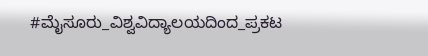#ಮೈಸೂರು_ವಿಶ್ವವಿದ್ಯಾಲಯದಿಂದ_ಪ್ರಕಟ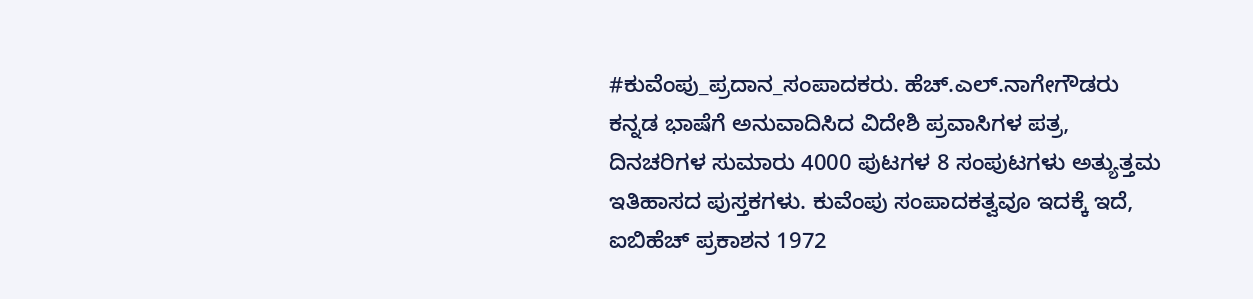#ಕುವೆಂಪು_ಪ್ರದಾನ_ಸಂಪಾದಕರು. ಹೆಚ್.ಎಲ್.ನಾಗೇಗೌಡರು ಕನ್ನಡ ಭಾಷೆಗೆ ಅನುವಾದಿಸಿದ ವಿದೇಶಿ ಪ್ರವಾಸಿಗಳ ಪತ್ರ, ದಿನಚರಿಗಳ ಸುಮಾರು 4000 ಪುಟಗಳ 8 ಸಂಪುಟಗಳು ಅತ್ಯುತ್ತಮ ಇತಿಹಾಸದ ಪುಸ್ತಕಗಳು. ಕುವೆಂಪು ಸಂಪಾದಕತ್ವವೂ ಇದಕ್ಕೆ ಇದೆ, ಐಬಿಹೆಚ್ ಪ್ರಕಾಶನ 1972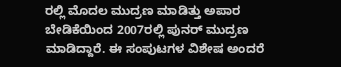ರಲ್ಲಿ ಮೊದಲ ಮುದ್ರಣ ಮಾಡಿತ್ತು ಅಪಾರ ಬೇಡಿಕೆಯಿಂದ 2007ರಲ್ಲಿ ಪುನರ್ ಮುದ್ರಣ ಮಾಡಿದ್ದಾರೆ. ಈ ಸಂಪುಟಗಳ ವಿಶೇಷ ಅಂದರೆ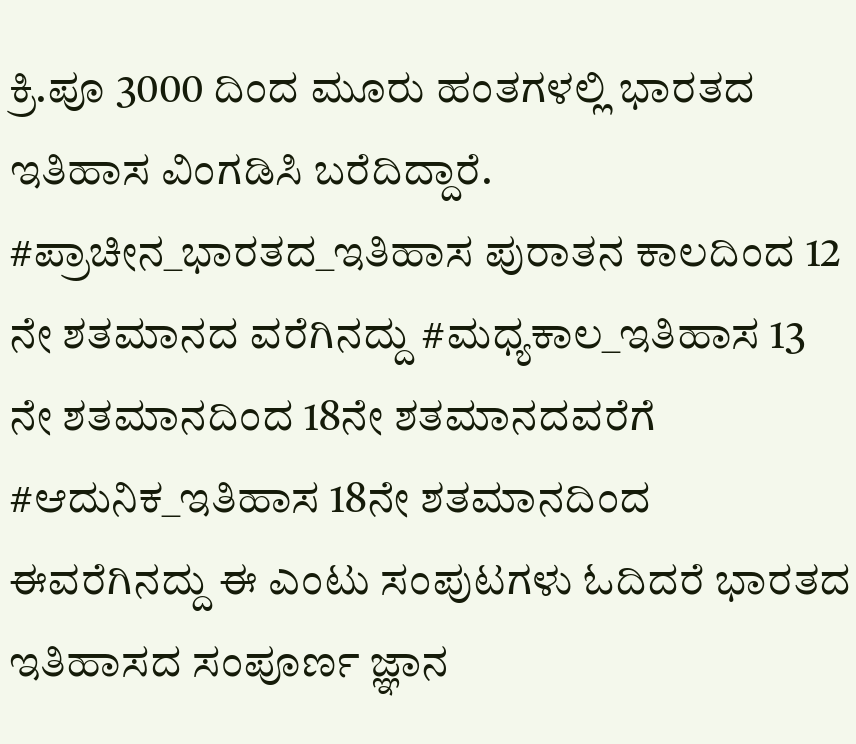ಕ್ರಿ.ಪೂ 3000 ದಿಂದ ಮೂರು ಹಂತಗಳಲ್ಲಿ ಭಾರತದ ಇತಿಹಾಸ ವಿಂಗಡಿಸಿ ಬರೆದಿದ್ದಾರೆ. #ಪ್ರಾಚೀನ_ಭಾರತದ_ಇತಿಹಾಸ ಪುರಾತನ ಕಾಲದಿಂದ 12 ನೇ ಶತಮಾನದ ವರೆಗಿನದ್ದು #ಮಧ್ಯಕಾಲ_ಇತಿಹಾಸ 13 ನೇ ಶತಮಾನದಿಂದ 18ನೇ ಶತಮಾನದವರೆಗೆ #ಆದುನಿಕ_ಇತಿಹಾಸ 18ನೇ ಶತಮಾನದಿಂದ ಈವರೆಗಿನದ್ದು ಈ ಎಂಟು ಸಂಪುಟಗಳು ಓದಿದರೆ ಭಾರತದ ಇತಿಹಾಸದ ಸಂಪೂರ್ಣ ಜ್ಞಾನ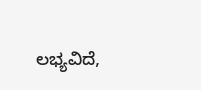ಲಭ್ಯವಿದೆ,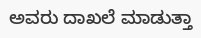ಅವರು ದಾಖಲೆ ಮಾಡುತ್ತಾ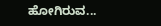ಹೋಗಿರುವ...